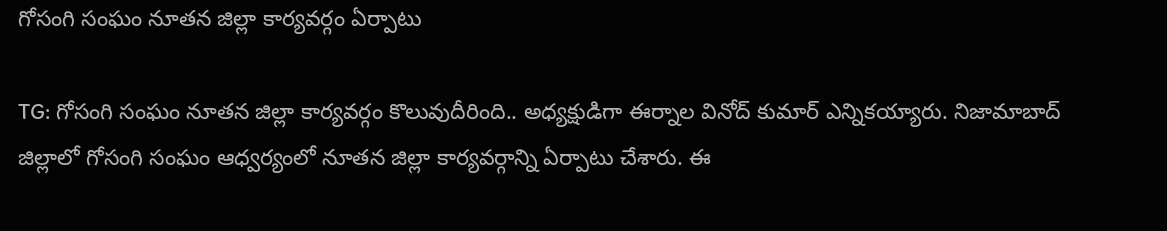గోసంగి సంఘం నూతన జిల్లా కార్యవర్గం ఏర్పాటు

TG: గోసంగి సంఘం నూతన జిల్లా కార్యవర్గం కొలువుదీరింది.. అధ్యక్షుడిగా ఈర్నాల వినోద్ కుమార్ ఎన్నికయ్యారు. నిజామాబాద్ జిల్లాలో గోసంగి సంఘం ఆధ్వర్యంలో నూతన జిల్లా కార్యవర్గాన్ని ఏర్పాటు చేశారు. ఈ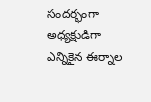సందర్భంగా అధ్యక్షుడిగా ఎన్నికైన ఈర్నాల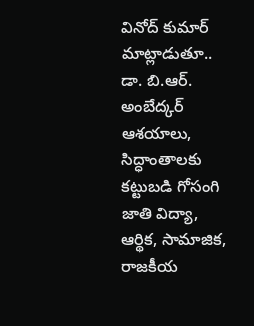వినోద్ కుమార్ మాట్లాడుతూ.. డా. బి.ఆర్. అంబేద్కర్ ఆశయాలు, సిద్ధాంతాలకు కట్టుబడి గోసంగి జాతి విద్యా, ఆర్థిక, సామాజిక, రాజకీయ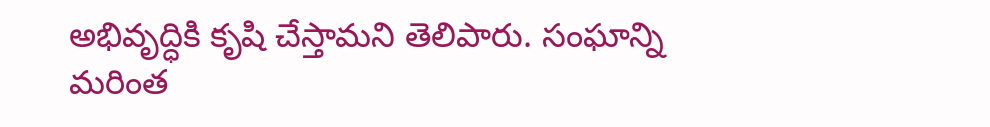అభివృద్ధికి కృషి చేస్తామని తెలిపారు. సంఘాన్ని మరింత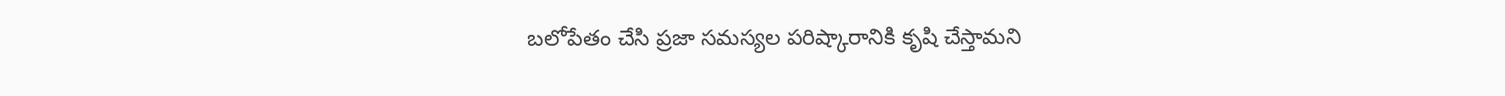బలోపేతం చేసి ప్రజా సమస్యల పరిష్కారానికి కృషి చేస్తామని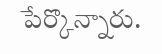పేర్కొన్నారు.